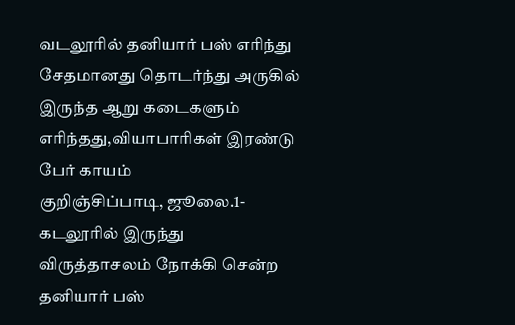வடலூரில் தனியார் பஸ் எரிந்து சேதமானது தொடர்ந்து அருகில் இருந்த ஆறு கடைகளும் எரிந்தது,வியாபாரிகள் இரண்டு பேர் காயம்
குறிஞ்சிப்பாடி, ஜூலை.1-கடலூரில் இருந்து விருத்தாசலம் நோக்கி சென்ற தனியார் பஸ்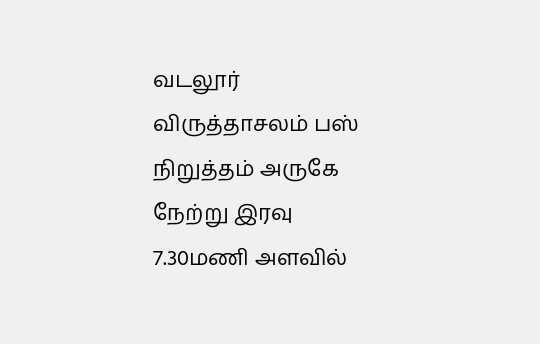வடலூர் விருத்தாசலம் பஸ் நிறுத்தம் அருகே நேற்று இரவு 7.30மணி அளவில்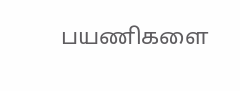பயணிகளை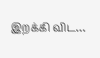இறக்கி விட…